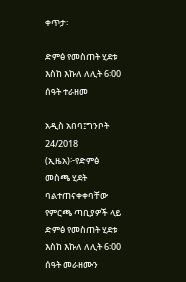ቀጥታ፡

ድምፅ የመስጠት ሂደቱ እስከ እኩለ ለሊት 6፡00 ሰዓት ተራዘመ

አዲስ አበባ፤ግንቦት 24/2018 (ኢዜአ)፦የድምፅ መስጫ ሂደት ባልተጠናቀቀባቸው የምርጫ ጣቢያዎች ላይ ድምፅ የመስጠት ሂደቱ እስከ እኩለ ለሊት 6፡00 ሰዓት መራዘሙን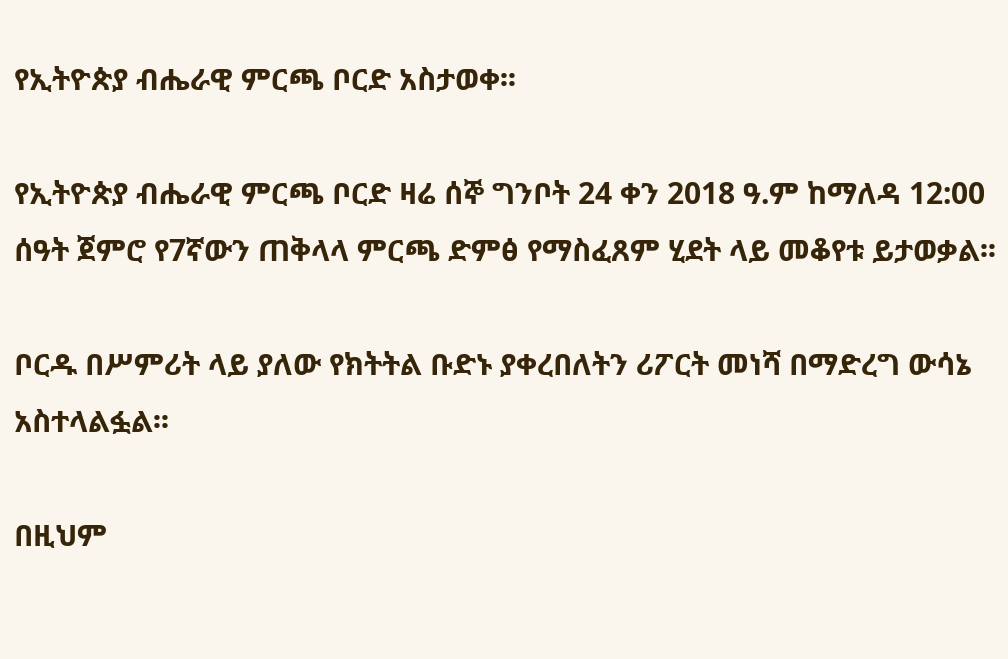የኢትዮጵያ ብሔራዊ ምርጫ ቦርድ አስታወቀ፡፡

የኢትዮጵያ ብሔራዊ ምርጫ ቦርድ ዛሬ ሰኞ ግንቦት 24 ቀን 2018 ዓ.ም ከማለዳ 12:00 ሰዓት ጀምሮ የ7ኛውን ጠቅላላ ምርጫ ድምፅ የማስፈጸም ሂደት ላይ መቆየቱ ይታወቃል፡፡

ቦርዱ በሥምሪት ላይ ያለው የክትትል ቡድኑ ያቀረበለትን ሪፖርት መነሻ በማድረግ ውሳኔ አስተላልፏል፡፡

በዚህም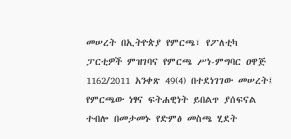መሠረት በኢትዮጵያ የምርጫ፣ የፖለቲካ ፓርቲዎች ምዝገባና የምርጫ ሥነ-ምግባር ዐዋጅ 1162/2011 አንቀጽ 49(4) በተደነገገው መሠረት፤ የምርጫው ነፃና ፍትሐዊነት ይበልጥ ያሰፍናል ተብሎ በመታመኑ የድምፅ መስጫ ሂደት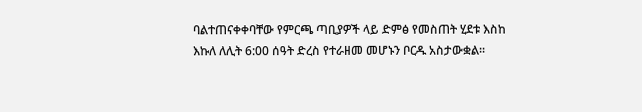ባልተጠናቀቀባቸው የምርጫ ጣቢያዎች ላይ ድምፅ የመስጠት ሂደቱ እስከ እኩለ ለሊት 6:00 ሰዓት ድረስ የተራዘመ መሆኑን ቦርዱ አስታውቋል፡፡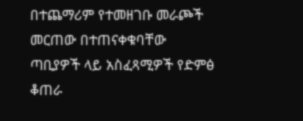በተጨማሪም የተመዘገቡ መራጮች መርጠው በተጠናቀቁባቸው ጣቢያዎች ላይ አስፈጻሚዎች የድምፅ ቆጠራ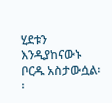ሂደቱን እንዲያከናውኑ ቦርዱ አስታውሷል፡፡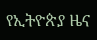የኢትዮጵያ ዜና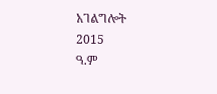አገልግሎት
2015
ዓ.ም